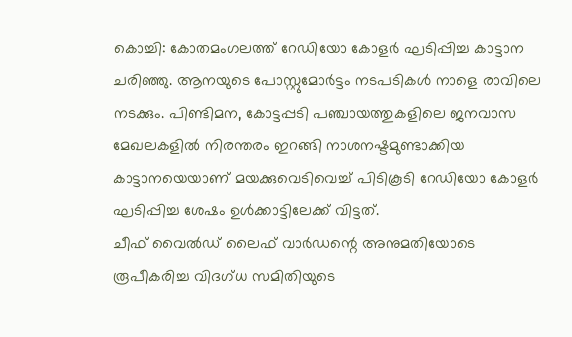കൊച്ചി: കോതമംഗലത്ത് റേഡിയോ കോളർ ഘടിപ്പിച്ച കാട്ടാന ചരിഞ്ഞു. ആനയുടെ പോസ്റ്റുമോർട്ടം നടപടികൾ നാളെ രാവിലെ നടക്കും. പിണ്ടിമന, കോട്ടപ്പടി പഞ്ചായത്തുകളിലെ ജനവാസ മേഖലകളിൽ നിരന്തരം ഇറങ്ങി നാശനഷ്ടമുണ്ടാക്കിയ കാട്ടാനയെയാണ് മയക്കുവെടിവെച്ച് പിടികൂടി റേഡിയോ കോളർ ഘടിപ്പിച്ച ശേഷം ഉൾക്കാട്ടിലേക്ക് വിട്ടത്.
ചീഫ് വൈൽഡ് ലൈഫ് വാർഡന്റെ അനുമതിയോടെ രൂപീകരിച്ച വിദഗ്ധ സമിതിയുടെ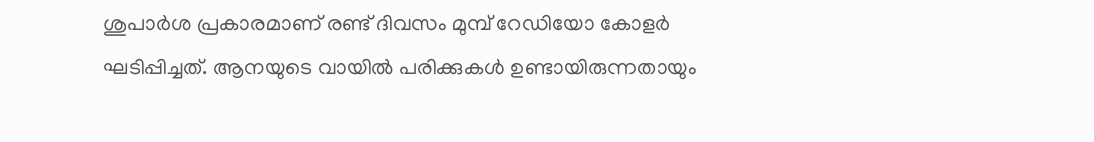ശുപാർശ പ്രകാരമാണ് രണ്ട് ദിവസം മുമ്പ് റേഡിയോ കോളർ ഘടിപ്പിച്ചത്. ആനയുടെ വായിൽ പരിക്കുകൾ ഉണ്ടായിരുന്നതായും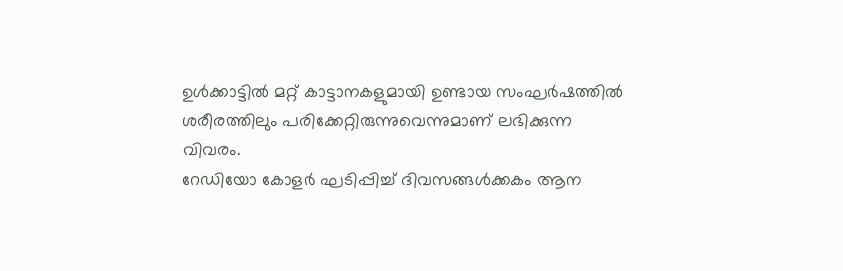ഉൾക്കാട്ടിൽ മറ്റ് കാട്ടാനകളുമായി ഉണ്ടായ സംഘർഷത്തിൽ ശരീരത്തിലും പരിക്കേറ്റിരുന്നുവെന്നുമാണ് ലഭിക്കുന്ന വിവരം.
റേഡിയോ കോളർ ഘടിപ്പിച്ച് ദിവസങ്ങൾക്കകം ആന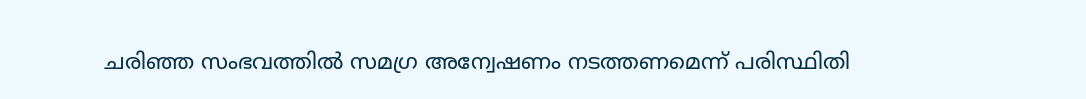ചരിഞ്ഞ സംഭവത്തിൽ സമഗ്ര അന്വേഷണം നടത്തണമെന്ന് പരിസ്ഥിതി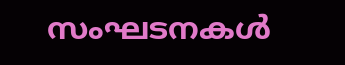സംഘടനകൾ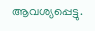ആവശ്യപ്പെട്ടു.